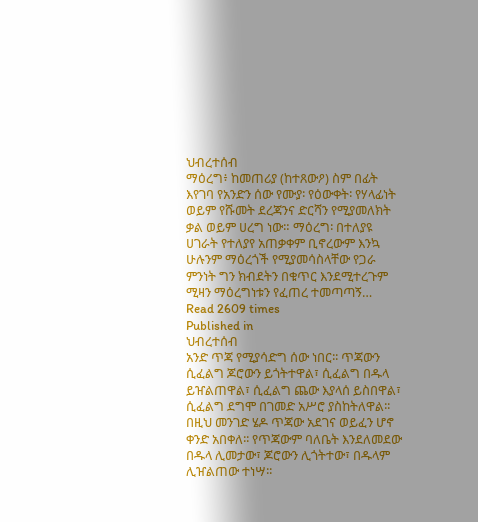ህብረተሰብ
ማዕረግ፥ ከመጠሪያ (ከተጸውዖ) ስም በፊት እየገባ የአንድን ሰው የሙያ፡ የዕውቀት፡ የሃላፊነት ወይም የሹመት ደረጃንና ድርሻን የሚያመለክት ቃል ወይም ሀረግ ነው። ማዕረግ፡ በተለያዩ ሀገራት የተለያየ አጠቃቀም ቢኖረውም እንኳ ሁሉንም ማዕረጎች የሚያመሳስላቸው የጋራ ምንነት ግን ክብደትን በቁጥር እንደሚተረጉም ሚዛን ማዕረግነቱን የፈጠረ ተመጣጣኝ…
Read 2609 times
Published in
ህብረተሰብ
አንድ ጥጃ የሚያሳድግ ሰው ነበር፡፡ ጥጃውን ሲፈልግ ጆሮውን ይጎትተዋል፣ ሲፈልግ በዱላ ይዠልጠዋል፣ ሲፈልግ ጨው እያላሰ ይስበዋል፣ ሲፈልግ ደግሞ በገመድ አሥሮ ያስከትለዋል፡፡ በዚህ መንገድ ሄዶ ጥጃው አደገና ወይፈን ሆኖ ቀንድ አበቀለ፡፡ የጥጃውም ባለቤት እንደለመደው በዱላ ሊመታው፣ ጆሮውን ሊጎትተው፣ በዱላም ሊዠልጠው ተነሣ፡፡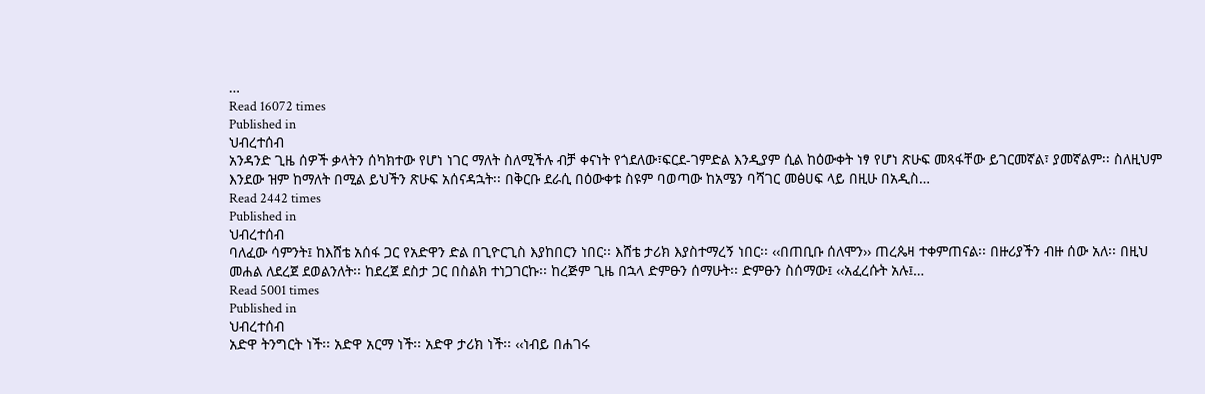…
Read 16072 times
Published in
ህብረተሰብ
አንዳንድ ጊዜ ሰዎች ቃላትን ሰካክተው የሆነ ነገር ማለት ስለሚችሉ ብቻ ቀናነት የጎደለው፣ፍርደ-ገምድል እንዲያም ሲል ከዕውቀት ነፃ የሆነ ጽሁፍ መጻፋቸው ይገርመኛል፣ ያመኛልም፡፡ ስለዚህም እንደው ዝም ከማለት በሚል ይህችን ጽሁፍ አሰናዳኋት፡፡ በቅርቡ ደራሲ በዕውቀቱ ስዩም ባወጣው ከአሜን ባሻገር መፅሀፍ ላይ በዚሁ በአዲስ…
Read 2442 times
Published in
ህብረተሰብ
ባለፈው ሳምንት፤ ከእሸቴ አሰፋ ጋር የአድዋን ድል በጊዮርጊስ እያከበርን ነበር፡፡ እሸቴ ታሪክ እያስተማረኝ ነበር፡፡ ‹‹በጠቢቡ ሰለሞን›› ጠረጴዛ ተቀምጠናል፡፡ በዙሪያችን ብዙ ሰው አለ፡፡ በዚህ መሐል ለደረጀ ደወልንለት፡፡ ከደረጀ ደስታ ጋር በስልክ ተነጋገርኩ፡፡ ከረጅም ጊዜ በኋላ ድምፁን ሰማሁት፡፡ ድምፁን ስሰማው፤ ‹‹አፈረሱት አሉ፤…
Read 5001 times
Published in
ህብረተሰብ
አድዋ ትንግርት ነች፡፡ አድዋ አርማ ነች፡፡ አድዋ ታሪክ ነች፡፡ ‹‹ነብይ በሐገሩ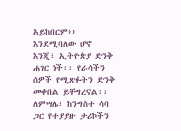አይከበርም›› እንደሚባለው ሆኖ እንጂ፣ ኢትዮጵያ ድንቅ ሐገር ነች፡፡ የራሳችን ሰዎች የሚጽፉትን ድንቅ መቀበል ይቸግረናል፡፡ ለምሣሌ፣ ከንግስተ ሳባ ጋር የተያያዙ ታሪኮችን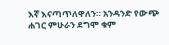እኛ እናጣጥለዋለን። አንዳንድ የውጭ ሐገር ምሁራን ደግሞ ቁም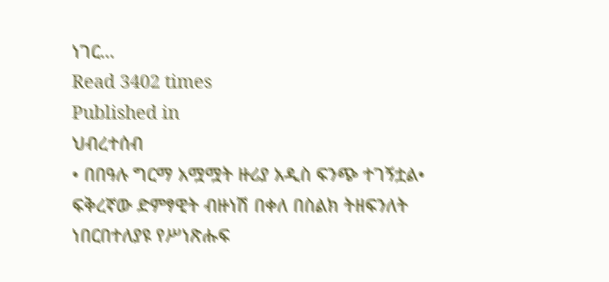ነገር…
Read 3402 times
Published in
ህብረተሰብ
• በበዓሉ ግርማ አሟሟት ዙሪያ አዲስ ፍንጭ ተገኝቷል• ፍቅረኛው ድምፃዊት ብዙነሽ በቀለ በስልክ ትዘፍንለት ነበርበተለያዩ የሥነጽሑፍ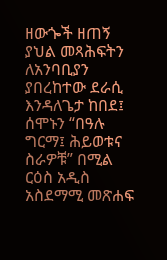ዘውጐች ዘጠኝ ያህል መጻሕፍትን ለአንባቢያን ያበረከተው ደራሲ እንዳለጌታ ከበደ፤ ሰሞኑን “በዓሉ ግርማ፤ ሕይወቱና ስራዎቹ” በሚል ርዕስ አዲስ አስደማሚ መጽሐፍ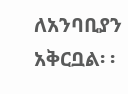ለአንባቢያን አቅርቧል፡ ፡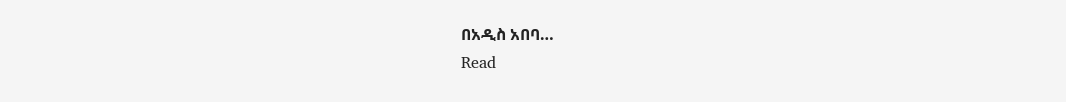በአዲስ አበባ…
Read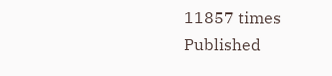11857 times
Published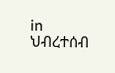in
ህብረተሰብ